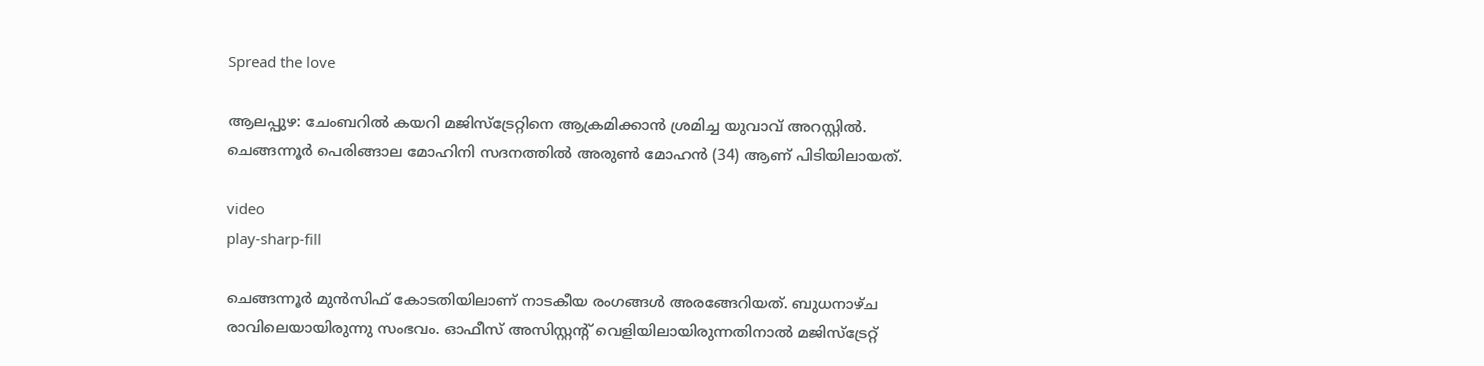Spread the love

ആലപ്പുഴ: ചേംബറില്‍ കയറി മജിസ്ട്രേറ്റിനെ ആക്രമിക്കാൻ ശ്രമിച്ച യുവാവ് അറസ്റ്റില്‍. ചെങ്ങന്നൂർ പെരിങ്ങാല മോഹിനി സദനത്തില്‍ അരുണ്‍ മോഹൻ (34) ആണ് പിടിയിലായത്.

video
play-sharp-fill

ചെങ്ങന്നൂർ മുൻസിഫ് കോടതിയിലാണ് നാടകീയ രംഗങ്ങള്‍ അരങ്ങേറിയത്. ബുധനാഴ്ച രാവിലെയായിരുന്നു സംഭവം. ഓഫീസ് അസിസ്റ്റന്റ് വെളിയിലായിരുന്നതിനാല്‍ മജിസ്‌ട്രേറ്റ്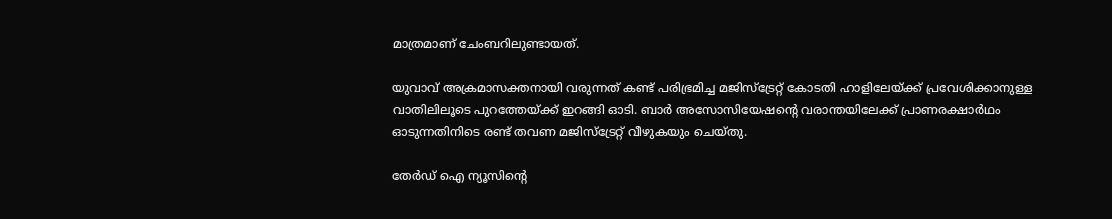മാത്രമാണ് ചേംബറിലുണ്ടായത്.

യുവാവ് അക്രമാസക്തനായി വരുന്നത് കണ്ട് പരിഭ്രമിച്ച മജിസ്ട്രേറ്റ് കോടതി ഹാളിലേയ്ക്ക് പ്രവേശിക്കാനുള്ള വാതിലിലൂടെ പുറത്തേയ്ക്ക് ഇറങ്ങി ഓടി. ബാർ അസോസിയേഷന്റെ വരാന്തയിലേക്ക്‌ പ്രാണരക്ഷാർഥം ഓടുന്നതിനിടെ രണ്ട് തവണ മജിസ്‌ട്രേറ്റ് വീഴുകയും ചെയ്തു.

തേർഡ് ഐ ന്യൂസിന്റെ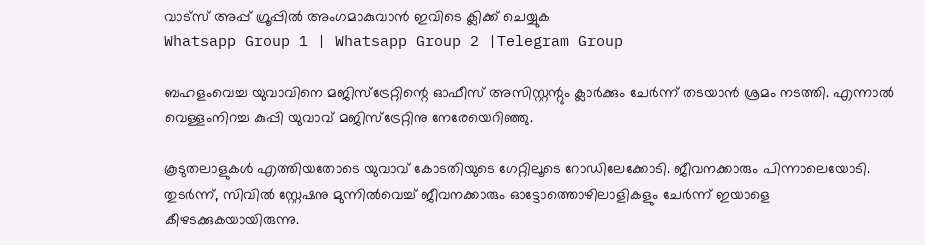വാട്സ് അപ്പ് ഗ്രൂപ്പിൽ അംഗമാകുവാൻ ഇവിടെ ക്ലിക്ക് ചെയ്യുക
Whatsapp Group 1 | Whatsapp Group 2 |Telegram Group

ബഹളംവെച്ച യുവാവിനെ മജിസ്‌ട്രേറ്റിന്റെ ഓഫീസ് അസിസ്റ്റന്റും ക്ലാർക്കും ചേർന്ന് തടയാൻ ശ്രമം നടത്തി. എന്നാല്‍ വെള്ളംനിറച്ച കുപ്പി യുവാവ് മജിസ്‌ട്രേറ്റിനു നേരേയെറിഞ്ഞു.

കൂടുതലാളുകള്‍ എത്തിയതോടെ യുവാവ് കോടതിയുടെ ഗേറ്റിലൂടെ റോഡിലേക്കോടി. ജീവനക്കാരും പിന്നാലെയോടി. തുടർന്ന്, സിവില്‍ സ്റ്റേഷനു മുന്നില്‍വെച്ച്‌ ജീവനക്കാരും ഓട്ടോത്തൊഴിലാളികളും ചേർന്ന് ഇയാളെ കീഴടക്കുകയായിരുന്നു.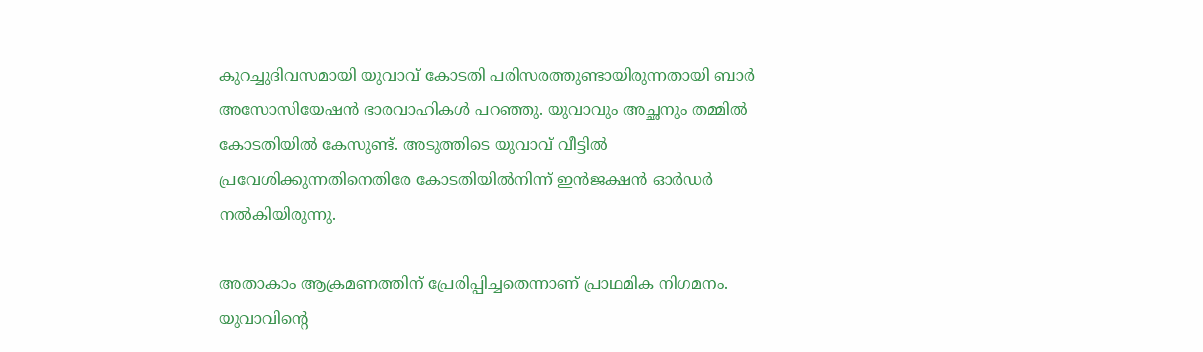കുറച്ചുദിവസമായി യുവാവ് കോടതി പരിസരത്തുണ്ടായിരുന്നതായി ബാർ അസോസിയേഷൻ ഭാരവാഹികള്‍ പറഞ്ഞു. യുവാവും അച്ഛനും തമ്മില്‍ കോടതിയില്‍ കേസുണ്ട്. അടുത്തിടെ യുവാവ് വീട്ടില്‍ പ്രവേശിക്കുന്നതിനെതിരേ കോടതിയില്‍നിന്ന് ഇൻജക്ഷൻ ഓർഡർ നല്‍കിയിരുന്നു.

അതാകാം ആക്രമണത്തിന് പ്രേരിപ്പിച്ചതെന്നാണ് പ്രാഥമിക നിഗമനം. യുവാവിന്റെ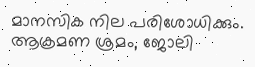മാനസിക നില പരിശോധിക്കും. ആക്രമണ ശ്രമം, ജോലി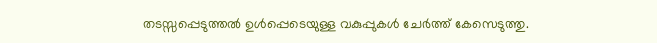തടസ്സപ്പെടുത്തല്‍ ഉള്‍പ്പെടെയുള്ള വകുപ്പുകള്‍ ചേർത്ത് കേസെടുത്തു.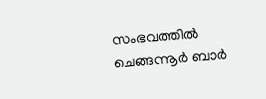സംഭവത്തില്‍ ചെങ്ങന്നൂർ ബാർ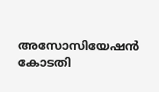അസോസിയേഷൻ കോടതി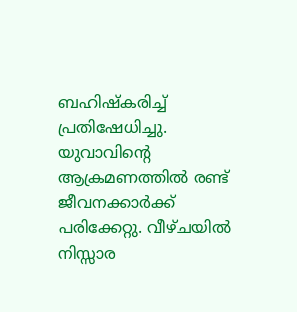ബഹിഷ്‌കരിച്ച്‌ പ്രതിഷേധിച്ചു. യുവാവിന്റെ ആക്രമണത്തില്‍ രണ്ട് ജീവനക്കാർക്ക് പരിക്കേറ്റു. വീഴ്ചയില്‍ നിസ്സാര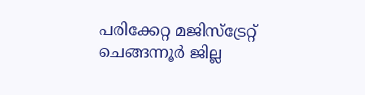പരിക്കേറ്റ മജിസ്ട്രേറ്റ് ചെങ്ങന്നൂർ ജില്ല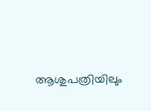ആശുപത്രിയിലും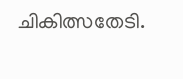ചികിത്സതേടി.